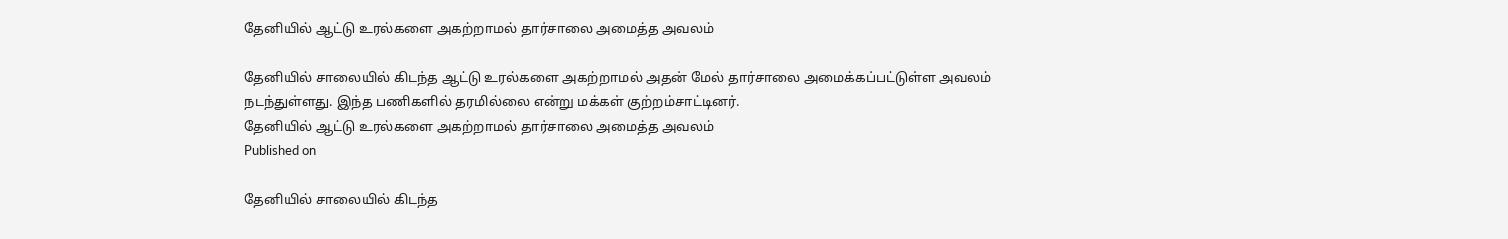தேனியில் ஆட்டு உரல்களை அகற்றாமல் தார்சாலை அமைத்த அவலம்

தேனியில் சாலையில் கிடந்த ஆட்டு உரல்களை அகற்றாமல் அதன் மேல் தார்சாலை அமைக்கப்பட்டுள்ள அவலம் நடந்துள்ளது. இந்த பணிகளில் தரமில்லை என்று மக்கள் குற்றம்சாட்டினர்.
தேனியில் ஆட்டு உரல்களை அகற்றாமல் தார்சாலை அமைத்த அவலம்
Published on

தேனியில் சாலையில் கிடந்த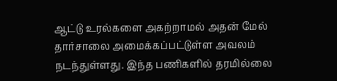ஆட்டு உரல்களை அகற்றாமல் அதன் மேல் தார்சாலை அமைக்கப்பட்டுள்ள அவலம் நடந்துள்ளது. இந்த பணிகளில் தரமில்லை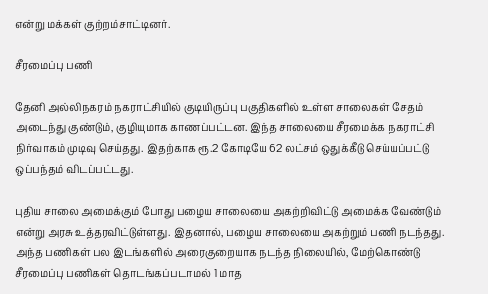என்று மக்கள் குற்றம்சாட்டினர்.

சீரமைப்பு பணி

தேனி அல்லிநகரம் நகராட்சியில் குடியிருப்பு பகுதிகளில் உள்ள சாலைகள் சேதம் அடைந்து குண்டும், குழியுமாக காணப்பட்டன. இந்த சாலையை சீரமைக்க நகராட்சி நிர்வாகம் முடிவு செய்தது. இதற்காக ரூ.2 கோடியே 62 லட்சம் ஒதுக்கீடு செய்யப்பட்டு ஒப்பந்தம் விடப்பட்டது.

புதிய சாலை அமைக்கும் போது பழைய சாலையை அகற்றிவிட்டு அமைக்க வேண்டும் என்று அரசு உத்தரவிட்டுள்ளது. இதனால், பழைய சாலையை அகற்றும் பணி நடந்தது. அந்த பணிகள் பல இடங்களில் அரைகுறையாக நடந்த நிலையில், மேற்கொண்டு சீரமைப்பு பணிகள் தொடங்கப்படாமல் 1 மாத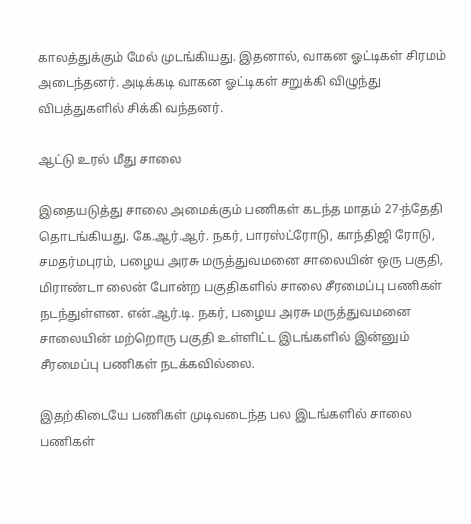காலத்துக்கும் மேல் முடங்கியது. இதனால், வாகன ஓட்டிகள் சிரமம் அடைந்தனர். அடிக்கடி வாகன ஓட்டிகள் சறுக்கி விழுந்து விபத்துகளில் சிக்கி வந்தனர்.

ஆட்டு உரல் மீது சாலை

இதையடுத்து சாலை அமைக்கும் பணிகள் கடந்த மாதம் 27-ந்தேதி தொடங்கியது. கே.ஆர்.ஆர். நகர், பாரஸ்ட்ரோடு, காந்திஜி ரோடு, சமதர்மபுரம், பழைய அரசு மருத்துவமனை சாலையின் ஒரு பகுதி, மிராண்டா லைன் போன்ற பகுதிகளில் சாலை சீரமைப்பு பணிகள் நடந்துள்ளன. என்.ஆர்.டி. நகர், பழைய அரசு மருத்துவமனை சாலையின் மற்றொரு பகுதி உள்ளிட்ட இடங்களில் இன்னும் சீரமைப்பு பணிகள் நடக்கவில்லை.

இதற்கிடையே பணிகள் முடிவடைந்த பல இடங்களில் சாலை பணிகள்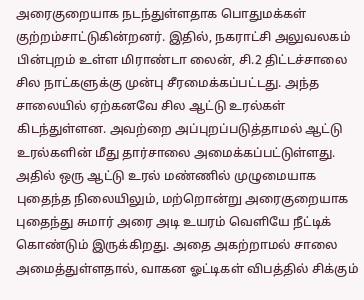அரைகுறையாக நடந்துள்ளதாக பொதுமக்கள் குற்றம்சாட்டுகின்றனர். இதில், நகராட்சி அலுவலகம் பின்புறம் உள்ள மிராண்டா லைன், சி.2 திட்டச்சாலை சில நாட்களுக்கு முன்பு சீரமைக்கப்பட்டது. அந்த சாலையில் ஏற்கனவே சில ஆட்டு உரல்கள் கிடந்துள்ளன. அவற்றை அப்புறப்படுத்தாமல் ஆட்டு உரல்களின் மீது தார்சாலை அமைக்கப்பட்டுள்ளது. அதில் ஒரு ஆட்டு உரல் மண்ணில் முழுமையாக புதைந்த நிலையிலும், மற்றொன்று அரைகுறையாக புதைந்து சுமார் அரை அடி உயரம் வெளியே நீட்டிக் கொண்டும் இருக்கிறது. அதை அகற்றாமல் சாலை அமைத்துள்ளதால், வாகன ஓட்டிகள் விபத்தில் சிக்கும்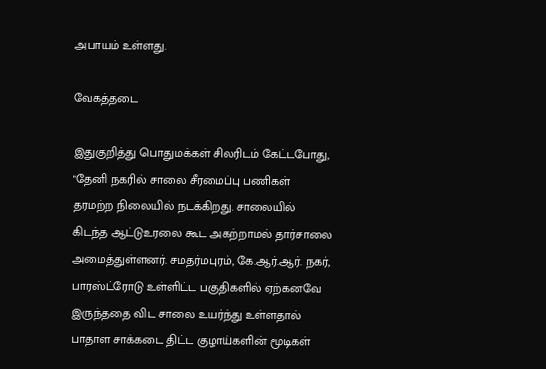அபாயம் உள்ளது.

வேகத்தடை

இதுகுறித்து பொதுமக்கள் சிலரிடம் கேட்டபோது, "தேனி நகரில் சாலை சீரமைப்பு பணிகள் தரமற்ற நிலையில் நடக்கிறது. சாலையில் கிடந்த ஆட்டுஉரலை கூட அகற்றாமல் தார்சாலை அமைத்துள்ளனர். சமதர்மபுரம், கே.ஆர்.ஆர். நகர், பாரஸ்ட்ரோடு உள்ளிட்ட பகுதிகளில் ஏற்கனவே இருந்ததை விட சாலை உயர்ந்து உள்ளதால் பாதாள சாக்கடை திட்ட குழாய்களின் மூடிகள்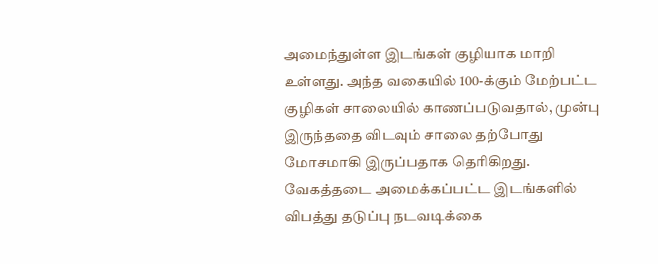அமைந்துள்ள இடங்கள் குழியாக மாறி உள்ளது. அந்த வகையில் 100-க்கும் மேற்பட்ட குழிகள் சாலையில் காணப்படுவதால், முன்பு இருந்ததை விடவும் சாலை தற்போது மோசமாகி இருப்பதாக தெரிகிறது. வேகத்தடை அமைக்கப்பட்ட இடங்களில் விபத்து தடுப்பு நடவடிக்கை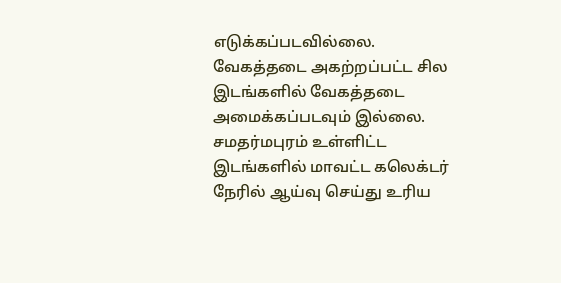எடுக்கப்படவில்லை. வேகத்தடை அகற்றப்பட்ட சில இடங்களில் வேகத்தடை அமைக்கப்படவும் இல்லை. சமதர்மபுரம் உள்ளிட்ட இடங்களில் மாவட்ட கலெக்டர் நேரில் ஆய்வு செய்து உரிய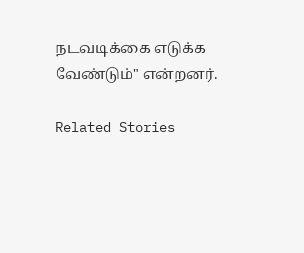நடவடிக்கை எடுக்க வேண்டும்" என்றனர்.

Related Stories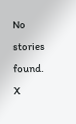No stories found.
X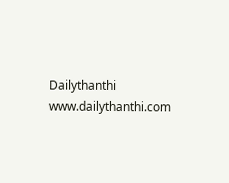Dailythanthi
www.dailythanthi.com